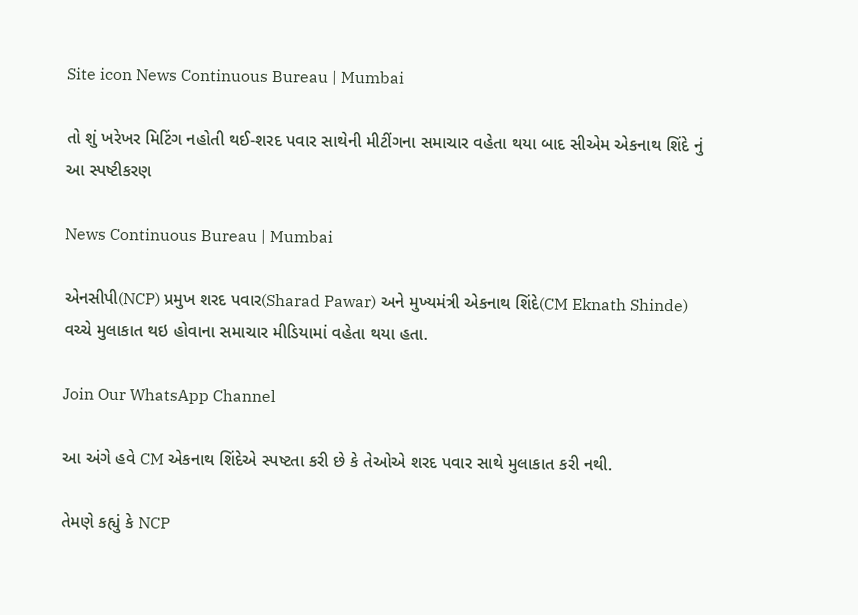Site icon News Continuous Bureau | Mumbai

તો શું ખરેખર મિટિંગ નહોતી થઈ-શરદ પવાર સાથેની મીટીંગના સમાચાર વહેતા થયા બાદ સીએમ એકનાથ શિંદે નું આ સ્પષ્ટીકરણ

News Continuous Bureau | Mumbai

એનસીપી(NCP) પ્રમુખ શરદ પવાર(Sharad Pawar) અને મુખ્યમંત્રી એકનાથ શિંદે(CM Eknath Shinde) વચ્ચે મુલાકાત થઇ હોવાના સમાચાર મીડિયામાં વહેતા થયા હતા.

Join Our WhatsApp Channel

આ અંગે હવે CM એકનાથ શિંદેએ સ્પષ્ટતા કરી છે કે તેઓએ શરદ પવાર સાથે મુલાકાત કરી નથી.

તેમણે કહ્યું કે NCP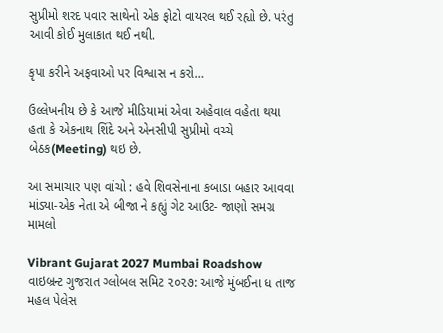સુપ્રીમો શરદ પવાર સાથેનો એક ફોટો વાયરલ થઈ રહ્યો છે. પરંતુ આવી કોઈ મુલાકાત થઈ નથી.

કૃપા કરીને અફવાઓ પર વિશ્વાસ ન કરો…

ઉલ્લેખનીય છે કે આજે મીડિયામાં એવા અહેવાલ વહેતા થયા હતા કે એકનાથ શિંદે અને એનસીપી સુપ્રીમો વચ્ચે બેઠક(Meeting) થઇ છે.

આ સમાચાર પણ વાંચો : હવે શિવસેનાના કબાડા બહાર આવવા માંડ્યા-એક નેતા એ બીજા ને કહ્યું ગેટ આઉટ- જાણો સમગ્ર મામલો

Vibrant Gujarat 2027 Mumbai Roadshow વાઇબ્રન્ટ ગુજરાત ગ્લોબલ સમિટ ૨૦૨૭: આજે મુંબઈના ધ તાજ મહલ પેલેસ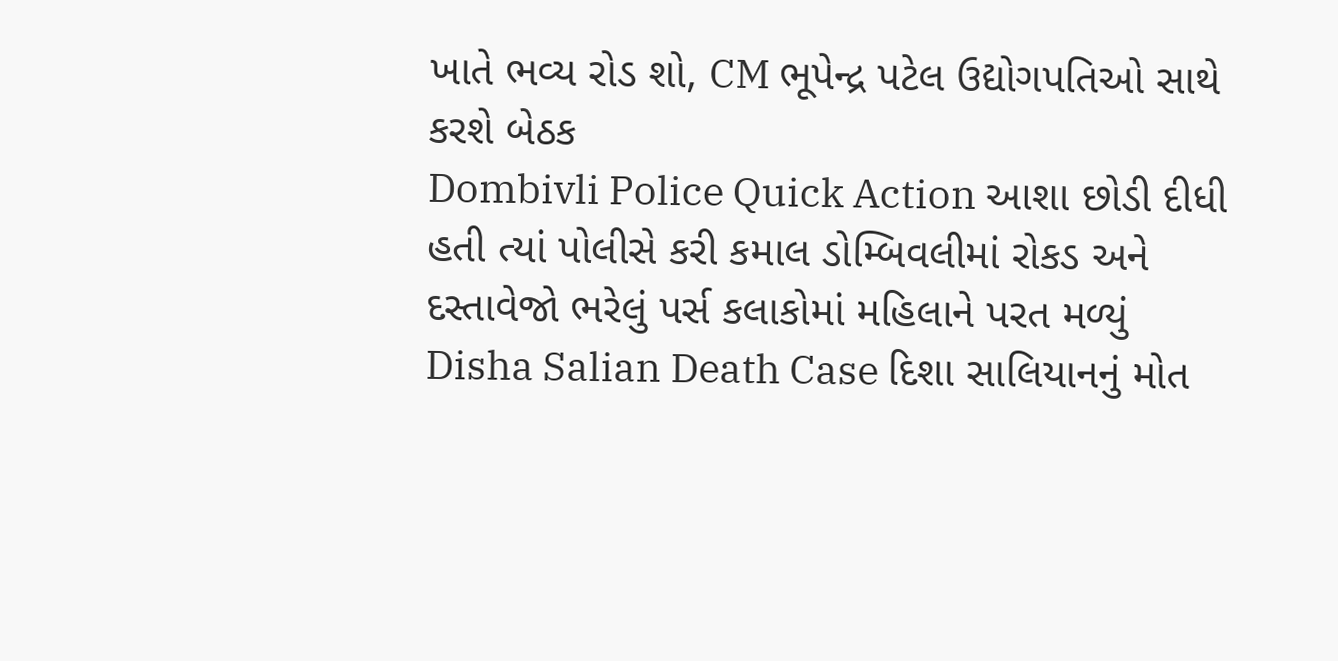ખાતે ભવ્ય રોડ શો, CM ભૂપેન્દ્ર પટેલ ઉદ્યોગપતિઓ સાથે કરશે બેઠક
Dombivli Police Quick Action આશા છોડી દીધી હતી ત્યાં પોલીસે કરી કમાલ ડોમ્બિવલીમાં રોકડ અને દસ્તાવેજો ભરેલું પર્સ કલાકોમાં મહિલાને પરત મળ્યું
Disha Salian Death Case દિશા સાલિયાનનું મોત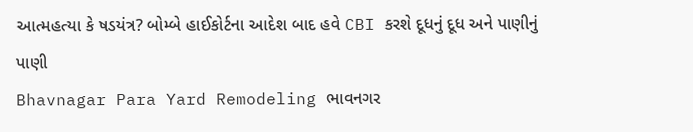આત્મહત્યા કે ષડયંત્ર? બોમ્બે હાઈકોર્ટના આદેશ બાદ હવે CBI કરશે દૂધનું દૂધ અને પાણીનું પાણી
Bhavnagar Para Yard Remodeling ભાવનગર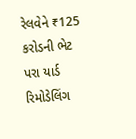રેલવેને ₹125 કરોડની ભેટ પરા યાર્ડ રિમોડેલિંગ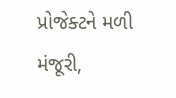પ્રોજેક્ટને મળી મંજૂરી,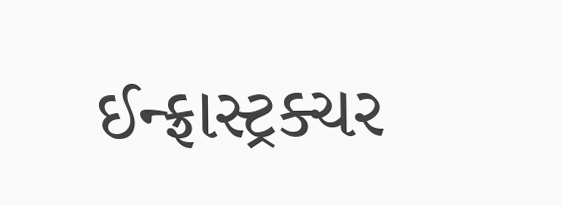ઈન્ફ્રાસ્ટ્રક્ચર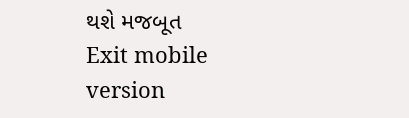થશે મજબૂત
Exit mobile version